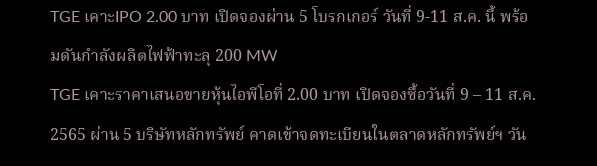TGE เคาะIPO 2.00 บาท เปิดจองผ่าน 5 โบรกเกอร์ วันที่ 9-11 ส.ค. นี้ พร้อมดันกำลังผลิตไฟฟ้าทะลุ 200 MW
TGE เคาะราคาเสนอขายหุ้นไอพีโอที่ 2.00 บาท เปิดจองซื้อวันที่ 9 – 11 ส.ค. 2565 ผ่าน 5 บริษัทหลักทรัพย์ คาดเข้าจดทะเบียนในตลาดหลักทรัพย์ฯ วัน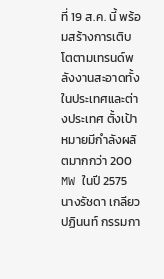ที่ 19 ส.ค. นี้ พร้อมสร้างการเติบโตตามเทรนด์พลังงานสะอาดทั้งในประเทศและต่างประเทศ ตั้งเป้าหมายมีกำลังผลิตมากกว่า 200 MW ในปี 2575
นางรัชดา เกลียวปฏินนท์ กรรมกา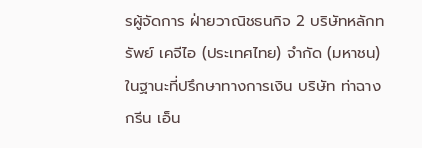รผู้จัดการ ฝ่ายวาณิชธนกิจ 2 บริษัทหลักทรัพย์ เคจีไอ (ประเทศไทย) จำกัด (มหาชน) ในฐานะที่ปรึกษาทางการเงิน บริษัท ท่าฉาง กรีน เอ็น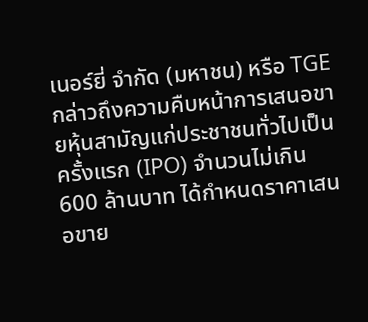เนอร์ยี่ จำกัด (มหาชน) หรือ TGE กล่าวถึงความคืบหน้าการเสนอขายหุ้นสามัญแก่ประชาชนทั่วไปเป็นครั้งแรก (IPO) จำนวนไม่เกิน 600 ล้านบาท ได้กำหนดราคาเสนอขาย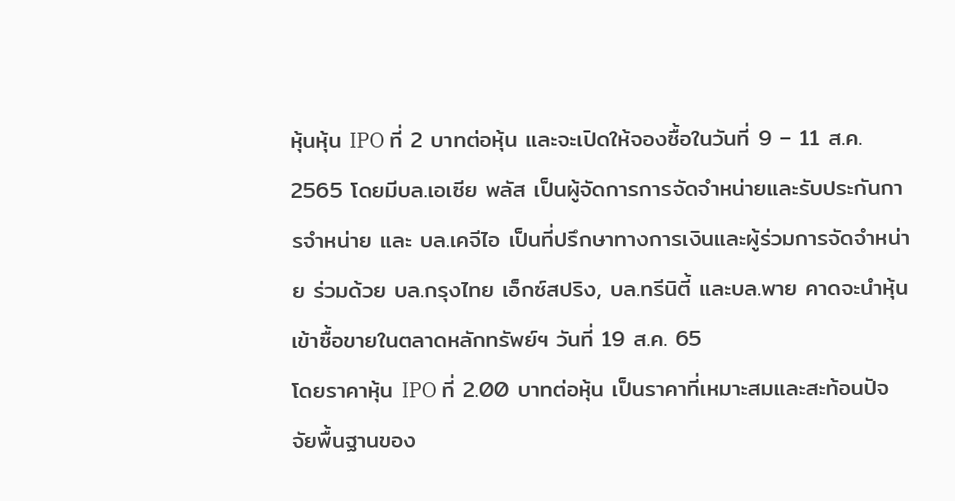หุ้นหุ้น IPO ที่ 2 บาทต่อหุ้น และจะเปิดให้จองซื้อในวันที่ 9 – 11 ส.ค. 2565 โดยมีบล.เอเซีย พลัส เป็นผู้จัดการการจัดจำหน่ายและรับประกันการจำหน่าย และ บล.เคจีไอ เป็นที่ปรึกษาทางการเงินและผู้ร่วมการจัดจำหน่าย ร่วมด้วย บล.กรุงไทย เอ็กซ์สปริง, บล.ทรีนิตี้ และบล.พาย คาดจะนำหุ้นเข้าซื้อขายในตลาดหลักทรัพย์ฯ วันที่ 19 ส.ค. 65
โดยราคาหุ้น IPO ที่ 2.00 บาทต่อหุ้น เป็นราคาที่เหมาะสมและสะท้อนปัจจัยพื้นฐานของ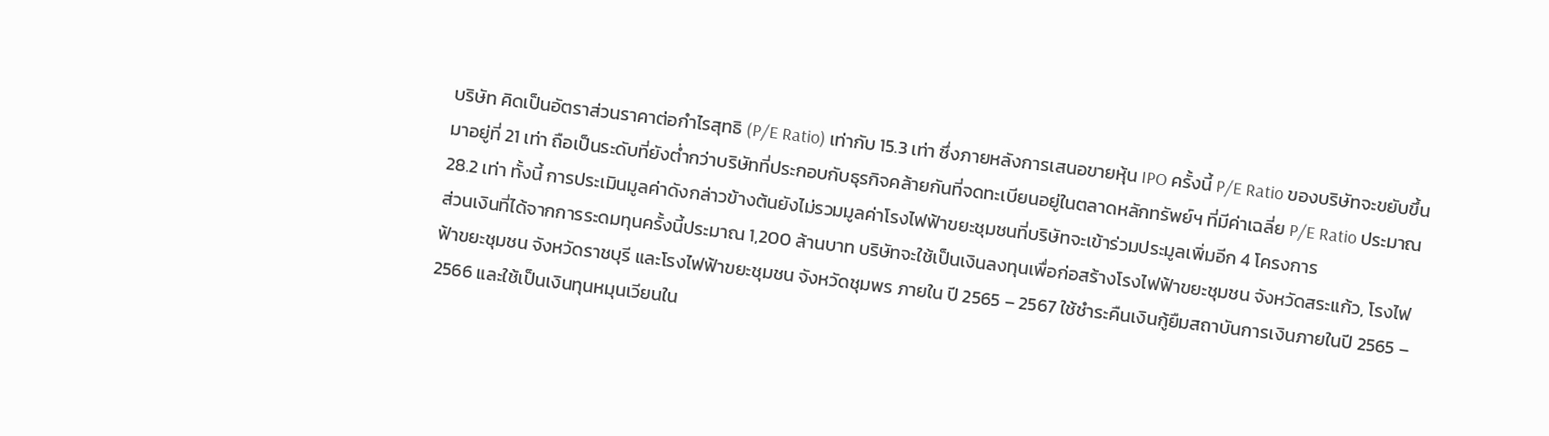บริษัท คิดเป็นอัตราส่วนราคาต่อกำไรสุทธิ (P/E Ratio) เท่ากับ 15.3 เท่า ซึ่งภายหลังการเสนอขายหุ้น IPO ครั้งนี้ P/E Ratio ของบริษัทจะขยับขึ้นมาอยู่ที่ 21 เท่า ถือเป็นระดับที่ยังต่ำกว่าบริษัทที่ประกอบกับธุรกิจคล้ายกันที่จดทะเบียนอยู่ในตลาดหลักทรัพย์ฯ ที่มีค่าเฉลี่ย P/E Ratio ประมาณ 28.2 เท่า ทั้งนี้ การประเมินมูลค่าดังกล่าวข้างต้นยังไม่รวมมูลค่าโรงไฟฟ้าขยะชุมชนที่บริษัทจะเข้าร่วมประมูลเพิ่มอีก 4 โครงการ
ส่วนเงินที่ได้จากการระดมทุนครั้งนี้ประมาณ 1,200 ล้านบาท บริษัทจะใช้เป็นเงินลงทุนเพื่อก่อสร้างโรงไฟฟ้าขยะชุมชน จังหวัดสระแก้ว, โรงไฟฟ้าขยะชุมชน จังหวัดราชบุรี และโรงไฟฟ้าขยะชุมชน จังหวัดชุมพร ภายใน ปี 2565 – 2567 ใช้ชำระคืนเงินกู้ยืมสถาบันการเงินภายในปี 2565 – 2566 และใช้เป็นเงินทุนหมุนเวียนใน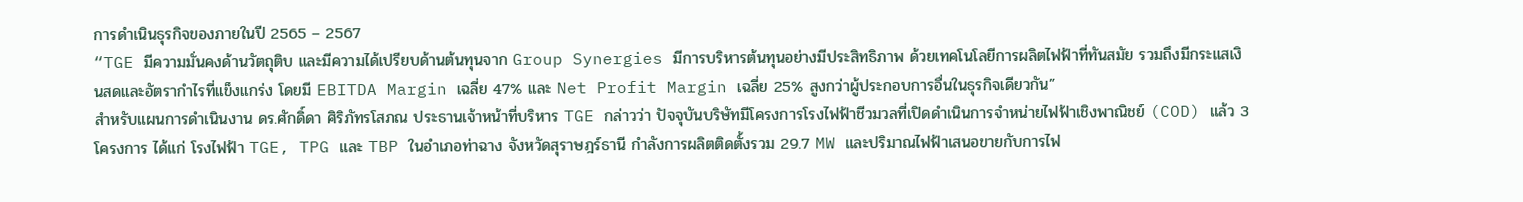การดำเนินธุรกิจของภายในปี 2565 – 2567
“TGE มีความมั่นคงด้านวัตถุติบ และมีความได้เปรียบด้านต้นทุนจาก Group Synergies มีการบริหารต้นทุนอย่างมีประสิทธิภาพ ด้วยเทคโนโลยีการผลิตไฟฟ้าที่ทันสมัย รวมถึงมีกระแสเงินสดและอัตรากำไรที่แข็งแกร่ง โดยมี EBITDA Margin เฉลี่ย 47% และ Net Profit Margin เฉลี่ย 25% สูงกว่าผู้ประกอบการอื่นในธุรกิจเดียวกัน”
สำหรับแผนการดำเนินงาน ดร.ศักดิ์ดา ศิริภัทรโสภณ ประธานเจ้าหน้าที่บริหาร TGE กล่าวว่า ปัจจุบันบริษัทมีโครงการโรงไฟฟ้าชีวมวลที่เปิดดำเนินการจำหน่ายไฟฟ้าเชิงพาณิชย์ (COD) แล้ว 3 โครงการ ได้แก่ โรงไฟฟ้า TGE, TPG และ TBP ในอำเภอท่าฉาง จังหวัดสุราษฎร์ธานี กำลังการผลิตติดตั้งรวม 29.7 MW และปริมาณไฟฟ้าเสนอขายกับการไฟ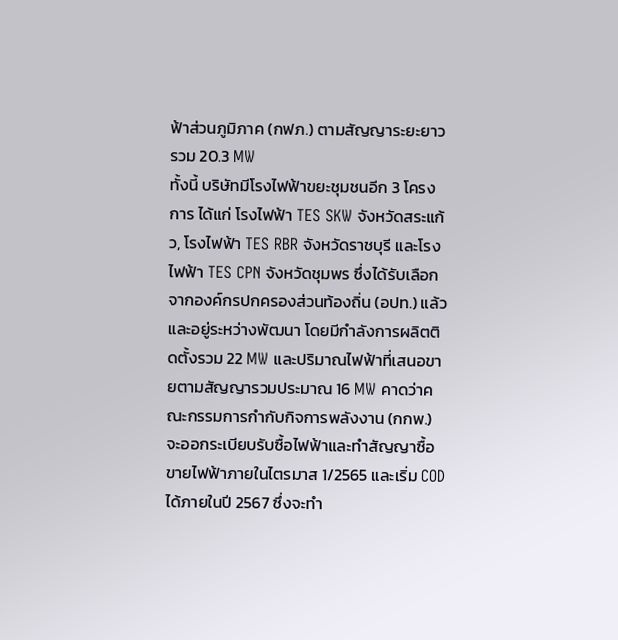ฟ้าส่วนภูมิภาค (กฟภ.) ตามสัญญาระยะยาวรวม 20.3 MW
ทั้งนี้ บริษัทมีโรงไฟฟ้าขยะชุมชนอีก 3 โครงการ ได้แก่ โรงไฟฟ้า TES SKW จังหวัดสระแก้ว, โรงไฟฟ้า TES RBR จังหวัดราชบุรี และโรงไฟฟ้า TES CPN จังหวัดชุมพร ซึ่งได้รับเลือกจากองค์กรปกครองส่วนท้องถิ่น (อปท.) แล้ว และอยู่ระหว่างพัฒนา โดยมีกำลังการผลิตติดตั้งรวม 22 MW และปริมาณไฟฟ้าที่เสนอขายตามสัญญารวมประมาณ 16 MW คาดว่าคณะกรรมการกำกับกิจการพลังงาน (กกพ.) จะออกระเบียบรับซื้อไฟฟ้าและทำสัญญาซื้อขายไฟฟ้าภายในไตรมาส 1/2565 และเริ่ม COD ได้ภายในปี 2567 ซึ่งจะทำ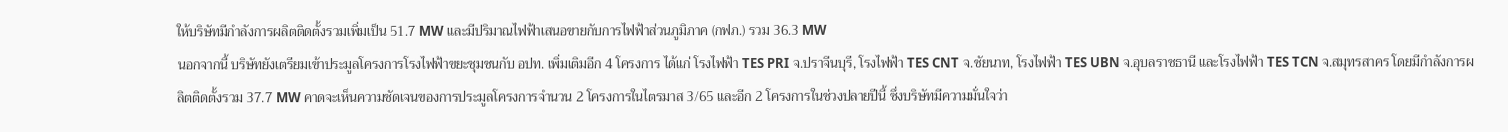ให้บริษัทมีกำลังการผลิตติดตั้งรวมเพิ่มเป็น 51.7 MW และมีปริมาณไฟฟ้าเสนอขายกับการไฟฟ้าส่วนภูมิภาค (กฟภ.) รวม 36.3 MW
นอกจากนี้ บริษัทยังเตรียมเข้าประมูลโครงการโรงไฟฟ้าขยะชุมชนกับ อปท. เพิ่มเติมอีก 4 โครงการ ได้แก่ โรงไฟฟ้า TES PRI จ.ปราจีนบุรี, โรงไฟฟ้า TES CNT จ.ชัยนาท, โรงไฟฟ้า TES UBN จ.อุบลราชธานี และโรงไฟฟ้า TES TCN จ.สมุทรสาคร โดยมีกำลังการผลิตติดตั้งรวม 37.7 MW คาดจะเห็นความชัดเจนของการประมูลโครงการจำนวน 2 โครงการในไตรมาส 3/65 และอีก 2 โครงการในช่วงปลายปีนี้ ซึ่งบริษัทมีความมั่นใจว่า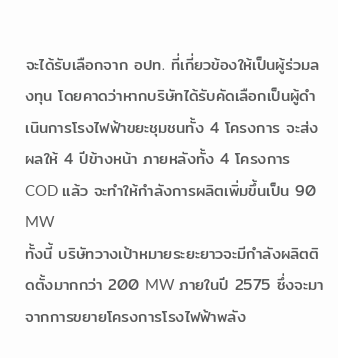จะได้รับเลือกจาก อปท. ที่เกี่ยวข้องให้เป็นผู้ร่วมลงทุน โดยคาดว่าหากบริษัทได้รับคัดเลือกเป็นผู้ดำเนินการโรงไฟฟ้าขยะชุมชนทั้ง 4 โครงการ จะส่งผลให้ 4 ปีข้างหน้า ภายหลังทั้ง 4 โครงการ COD แล้ว จะทำให้กำลังการผลิตเพิ่มขึ้นเป็น 90 MW
ทั้งนี้ บริษัทวางเป้าหมายระยะยาวจะมีกำลังผลิตติดตั้งมากกว่า 200 MW ภายในปี 2575 ซึ่งจะมาจากการขยายโครงการโรงไฟฟ้าพลัง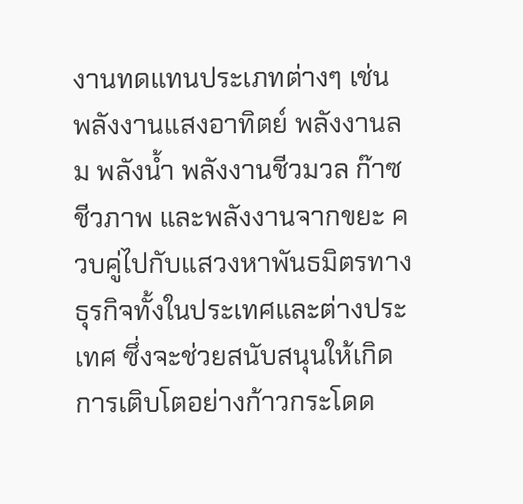งานทดแทนประเภทต่างๆ เช่น พลังงานแสงอาทิตย์ พลังงานลม พลังน้ำ พลังงานชีวมวล ก๊าซชีวภาพ และพลังงานจากขยะ ควบคู่ไปกับแสวงหาพันธมิตรทางธุรกิจทั้งในประเทศและต่างประเทศ ซึ่งจะช่วยสนับสนุนให้เกิดการเติบโตอย่างก้าวกระโดด